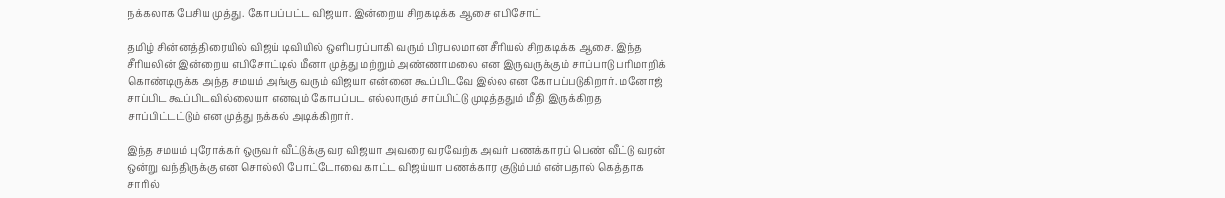நக்கலாக பேசிய முத்து. கோபப்பட்ட விஜயா. இன்றைய சிறகடிக்க ஆசை எபிசோட்

தமிழ் சின்னத்திரையில் விஜய் டிவியில் ஒளிபரப்பாகி வரும் பிரபலமான சீரியல் சிறகடிக்க ஆசை. இந்த சீரியலின் இன்றைய எபிசோட்டில் மீனா முத்து மற்றும் அண்ணாமலை என இருவருக்கும் சாப்பாடு பரிமாறிக் கொண்டிருக்க அந்த சமயம் அங்கு வரும் விஜயா என்னை கூப்பிடவே இல்ல என கோபப்படுகிறார். மனோஜ் சாப்பிட கூப்பிடவில்லையா எனவும் கோபப்பட எல்லாரும் சாப்பிட்டு முடித்ததும் மீதி இருக்கிறத சாப்பிட்டட்டும் என முத்து நக்கல் அடிக்கிறார்.

இந்த சமயம் புரோக்கர் ஒருவர் வீட்டுக்கு வர விஜயா அவரை வரவேற்க அவர் பணக்காரப் பெண் வீட்டு வரன் ஒன்று வந்திருக்கு என சொல்லி போட்டோவை காட்ட விஜய்யா பணக்கார குடும்பம் என்பதால் கெத்தாக சாரில்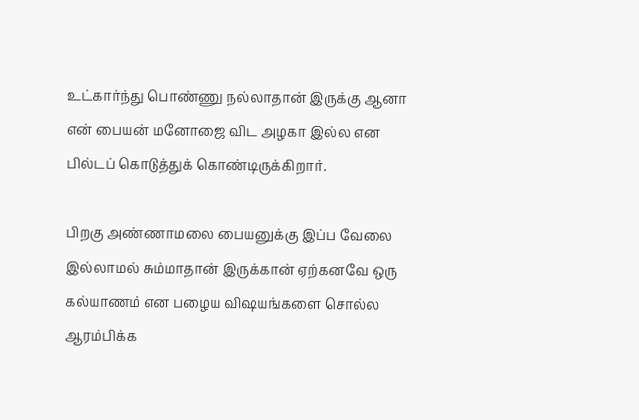உட்கார்ந்து பொண்ணு நல்லாதான் இருக்கு ஆனா என் பையன் மனோஜை விட அழகா இல்ல என பில்டப் கொடுத்துக் கொண்டிருக்கிறார்.

பிறகு அண்ணாமலை பையனுக்கு இப்ப வேலை இல்லாமல் சும்மாதான் இருக்கான் ஏற்கனவே ஒரு கல்யாணம் என பழைய விஷயங்களை சொல்ல ஆரம்பிக்க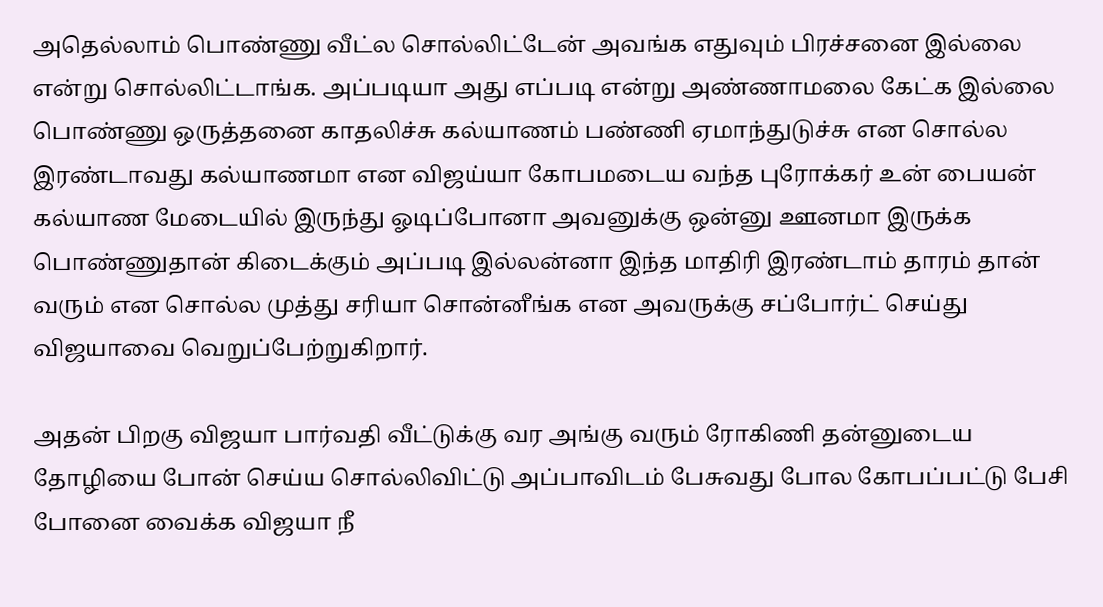அதெல்லாம் பொண்ணு வீட்ல சொல்லிட்டேன் அவங்க எதுவும் பிரச்சனை இல்லை என்று சொல்லிட்டாங்க. அப்படியா அது எப்படி என்று அண்ணாமலை கேட்க இல்லை பொண்ணு ஒருத்தனை காதலிச்சு கல்யாணம் பண்ணி ஏமாந்துடுச்சு என சொல்ல இரண்டாவது கல்யாணமா என விஜய்யா கோபமடைய வந்த புரோக்கர் உன் பையன் கல்யாண மேடையில் இருந்து ஓடிப்போனா அவனுக்கு ஒன்னு ஊனமா இருக்க பொண்ணுதான் கிடைக்கும் அப்படி இல்லன்னா இந்த மாதிரி இரண்டாம் தாரம் தான் வரும் என சொல்ல முத்து சரியா சொன்னீங்க என அவருக்கு சப்போர்ட் செய்து விஜயாவை வெறுப்பேற்றுகிறார்.

அதன் பிறகு விஜயா பார்வதி வீட்டுக்கு வர அங்கு வரும் ரோகிணி தன்னுடைய தோழியை போன் செய்ய சொல்லிவிட்டு அப்பாவிடம் பேசுவது போல கோபப்பட்டு பேசி போனை வைக்க விஜயா நீ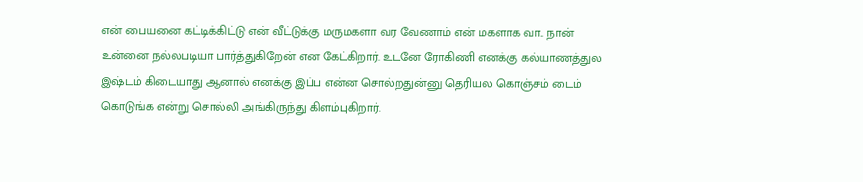என் பையனை கட்டிக்கிட்டு என் வீட்டுக்கு மருமகளா வர வேணாம் என் மகளாக வா.. நான் உன்னை நல்லபடியா பார்த்துகிறேன் என கேட்கிறார். உடனே ரோகிணி எனக்கு கல்யாணத்துல இஷ்டம் கிடையாது ஆனால் எனக்கு இப்ப என்ன சொல்றதுன்னு தெரியல கொஞ்சம் டைம் கொடுங்க என்று சொல்லி அங்கிருந்து கிளம்புகிறார்.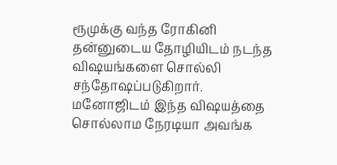ரூமுக்கு வந்த ரோகினி தன்னுடைய தோழியிடம் நடந்த விஷயங்களை சொல்லி சந்தோஷப்படுகிறார். மனோஜிடம் இந்த விஷயத்தை சொல்லாம நேரடியா அவங்க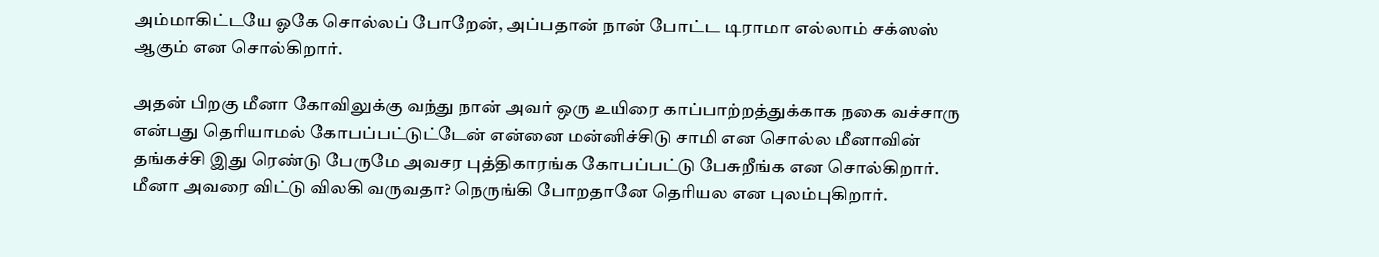அம்மாகிட்டயே ஓகே சொல்லப் போறேன், அப்பதான் நான் போட்ட டிராமா எல்லாம் சக்ஸஸ் ஆகும் என சொல்கிறார்.

அதன் பிறகு மீனா கோவிலுக்கு வந்து நான் அவர் ஒரு உயிரை காப்பாற்றத்துக்காக நகை வச்சாரு என்பது தெரியாமல் கோபப்பட்டுட்டேன் என்னை மன்னிச்சிடு சாமி என சொல்ல மீனாவின் தங்கச்சி இது ரெண்டு பேருமே அவசர புத்திகாரங்க கோபப்பட்டு பேசுறீங்க என சொல்கிறார். மீனா அவரை விட்டு விலகி வருவதா? நெருங்கி போறதானே தெரியல என புலம்புகிறார்.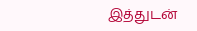இத்துடன்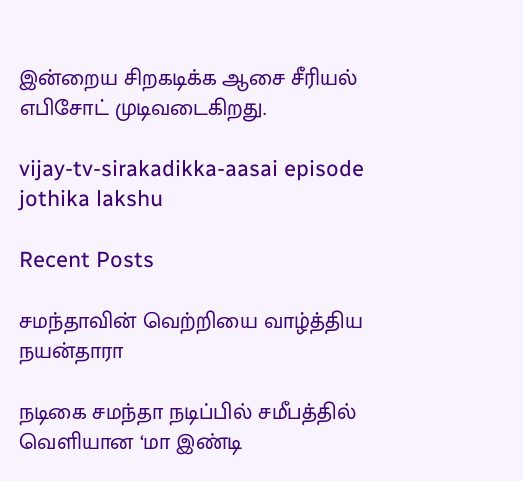இன்றைய சிறகடிக்க ஆசை சீரியல் எபிசோட் முடிவடைகிறது.

vijay-tv-sirakadikka-aasai episode
jothika lakshu

Recent Posts

சமந்தாவின் வெற்றியை வாழ்த்திய நயன்தாரா

நடிகை சமந்தா நடிப்பில் சமீபத்தில் வெளியான ‘மா இண்டி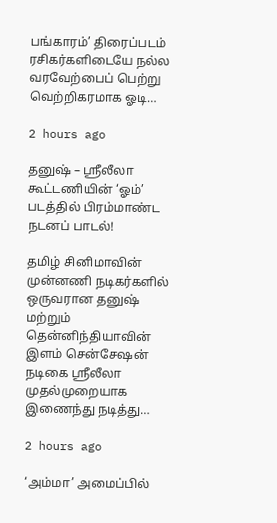பங்காரம்’ திரைப்படம் ரசிகர்களிடையே நல்ல வரவேற்பைப் பெற்று வெற்றிகரமாக ஓடி…

2 hours ago

தனுஷ் – ஸ்ரீலீலா கூட்டணியின் ‘ஓம்’ படத்தில் பிரம்மாண்ட நடனப் பாடல்!

தமிழ் சினிமாவின் முன்னணி நடிகர்களில் ஒருவரான தனுஷ் மற்றும் தென்னிந்தியாவின் இளம் சென்சேஷன் நடிகை ஸ்ரீலீலா முதல்முறையாக இணைந்து நடித்து…

2 hours ago

‘அம்மா’ அமைப்பில்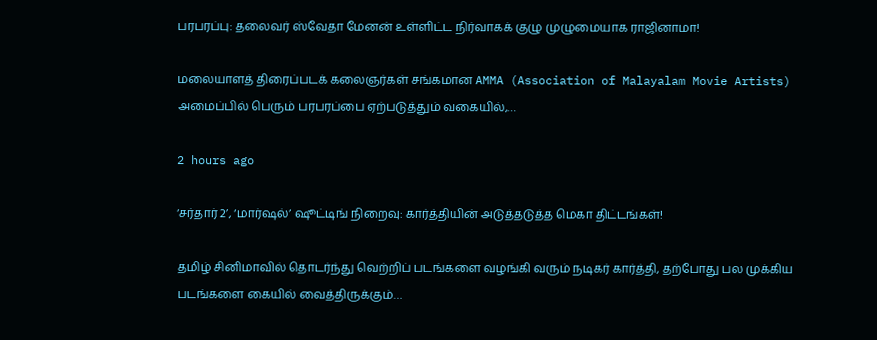பரபரப்பு: தலைவர் ஸ்வேதா மேனன் உள்ளிட்ட நிர்வாகக் குழு முழுமையாக ராஜினாமா!

மலையாளத் திரைப்படக் கலைஞர்கள் சங்கமான AMMA (Association of Malayalam Movie Artists) அமைப்பில் பெரும் பரபரப்பை ஏற்படுத்தும் வகையில்,…

2 hours ago

‘சர்தார் 2’, ‘மார்ஷல்’ ஷூட்டிங் நிறைவு: கார்த்தியின் அடுத்தடுத்த மெகா திட்டங்கள்!

தமிழ் சினிமாவில் தொடர்ந்து வெற்றிப் படங்களை வழங்கி வரும் நடிகர் கார்த்தி, தற்போது பல முக்கிய படங்களை கையில் வைத்திருக்கும்…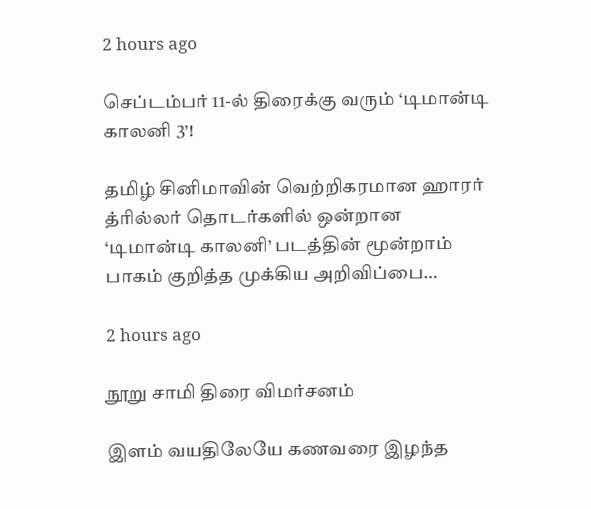2 hours ago

செப்டம்பர் 11-ல் திரைக்கு வரும் ‘டிமான்டி காலனி 3’!

தமிழ் சினிமாவின் வெற்றிகரமான ஹாரர் த்ரில்லர் தொடர்களில் ஒன்றான ‘டிமான்டி காலனி’ படத்தின் மூன்றாம் பாகம் குறித்த முக்கிய அறிவிப்பை…

2 hours ago

நூறு சாமி திரை விமர்சனம்

இளம் வயதிலேயே கணவரை இழந்த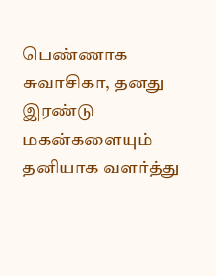பெண்ணாக சுவாசிகா, தனது இரண்டு மகன்களையும் தனியாக வளர்த்து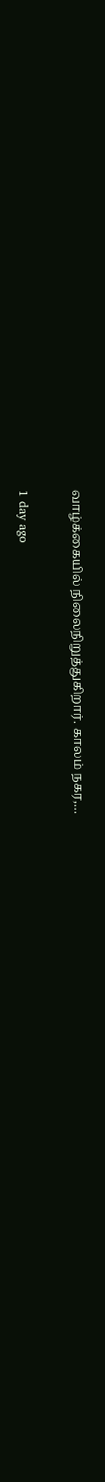வாழ்க்கையில் நிலைநிறுத்துகிறார். காலம் நகர,…

1 day ago